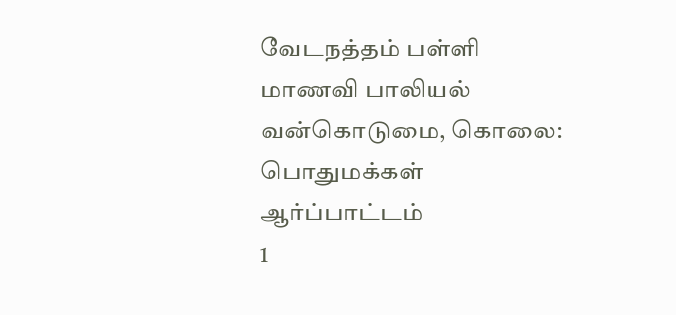வேடநத்தம் பள்ளி மாணவி பாலியல் வன்கொடுமை, கொலை: பொதுமக்கள் ஆர்ப்பாட்டம்
1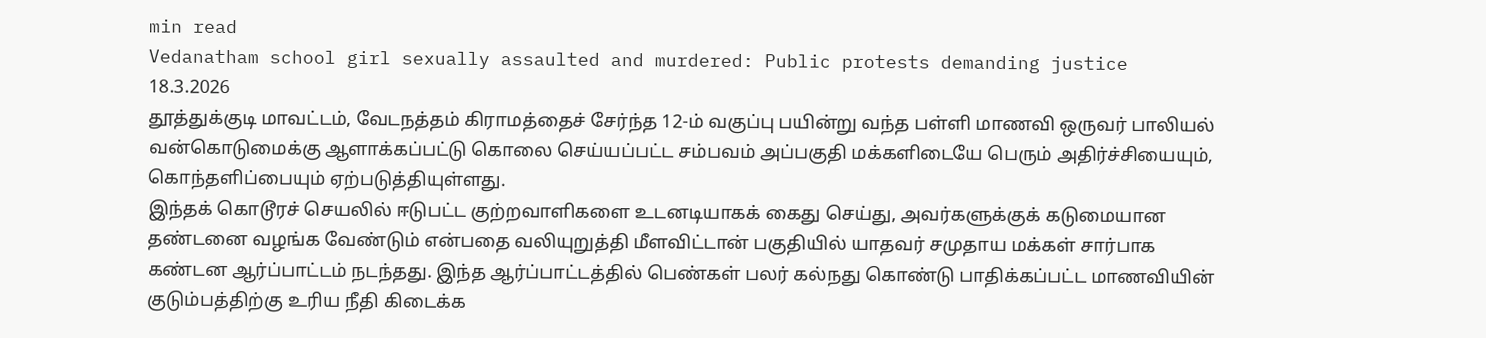min read
Vedanatham school girl sexually assaulted and murdered: Public protests demanding justice
18.3.2026
தூத்துக்குடி மாவட்டம், வேடநத்தம் கிராமத்தைச் சேர்ந்த 12-ம் வகுப்பு பயின்று வந்த பள்ளி மாணவி ஒருவர் பாலியல் வன்கொடுமைக்கு ஆளாக்கப்பட்டு கொலை செய்யப்பட்ட சம்பவம் அப்பகுதி மக்களிடையே பெரும் அதிர்ச்சியையும், கொந்தளிப்பையும் ஏற்படுத்தியுள்ளது.
இந்தக் கொடூரச் செயலில் ஈடுபட்ட குற்றவாளிகளை உடனடியாகக் கைது செய்து, அவர்களுக்குக் கடுமையான தண்டனை வழங்க வேண்டும் என்பதை வலியுறுத்தி மீளவிட்டான் பகுதியில் யாதவர் சமுதாய மக்கள் சார்பாக கண்டன ஆர்ப்பாட்டம் நடந்தது. இந்த ஆர்ப்பாட்டத்தில் பெண்கள் பலர் கல்நது கொண்டு பாதிக்கப்பட்ட மாணவியின் குடும்பத்திற்கு உரிய நீதி கிடைக்க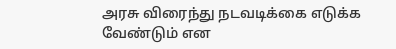அரசு விரைந்து நடவடிக்கை எடுக்க வேண்டும் என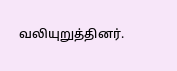வலியுறுத்தினர்.